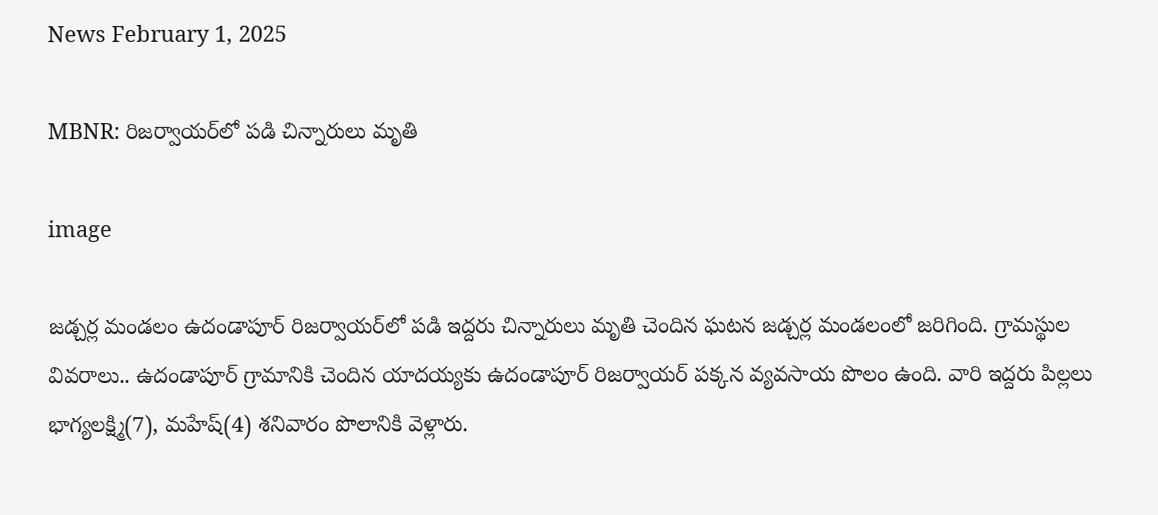News February 1, 2025

MBNR: రిజర్వాయర్‌లో పడి చిన్నారులు మృతి

image

జడ్చర్ల మండలం ఉదండాపూర్ రిజర్వాయర్‌లో పడి ఇద్దరు చిన్నారులు మృతి చెందిన ఘటన జడ్చర్ల మండలంలో జరిగింది. గ్రామస్థుల వివరాలు.. ఉదండాపూర్ గ్రామానికి చెందిన యాదయ్యకు ఉదండాపూర్ రిజర్వాయర్ పక్కన వ్యవసాయ పొలం ఉంది. వారి ఇద్దరు పిల్లలు భాగ్యలక్ష్మి(7), మహేష్(4) శనివారం పొలానికి వెళ్లారు.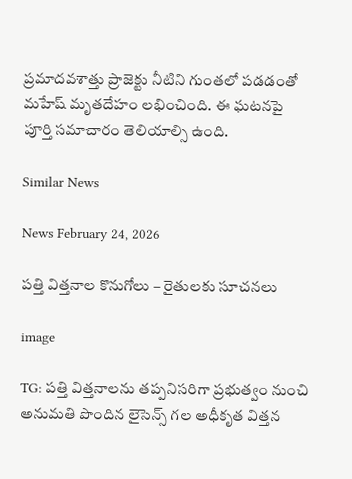ప్రమాదవశాత్తు ప్రాజెక్టు నీటిని గుంతలో పడడంతో మహేష్ మృతదేహం లభించింది. ఈ ఘటనపై పూర్తి సమాచారం తెలియాల్సి ఉంది.

Similar News

News February 24, 2026

పత్తి విత్తనాల కొనుగోలు – రైతులకు సూచనలు

image

TG: పత్తి విత్తనాలను తప్పనిసరిగా ప్రభుత్వం నుంచి అనుమతి పొందిన లైసెన్స్ గల అధీకృత విత్తన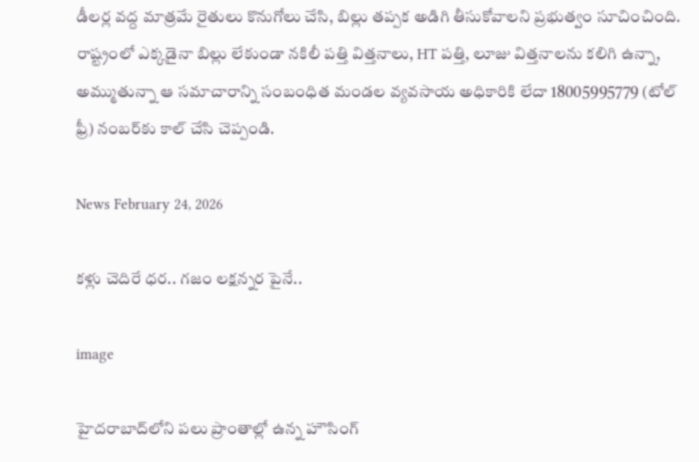డీలర్ల వద్ద మాత్రమే రైతులు కొనుగోలు చేసి, బిల్లు తప్పక అడిగి తీసుకోవాలని ప్రభుత్వం సూచించింది. రాష్ట్రంలో ఎక్కడైనా బిల్లు లేకుండా నకిలీ పత్తి విత్తనాలు, HT పత్తి, లూజు విత్తనాలను కలిగి ఉన్నా, అమ్ముతున్నా ఆ సమాచారాన్ని సంబంధిత మండల వ్యవసాయ అధికారికి లేదా 18005995779 (టోల్ ఫ్రీ) నంబర్‌కు కాల్ చేసి చెప్పండి.

News February 24, 2026

కళ్లు చెదిరే ధర.. గజం లక్షన్నర పైనే..

image

హైదరాబాద్‌లోని పలు ప్రాంతాల్లో ఉన్న హౌసింగ్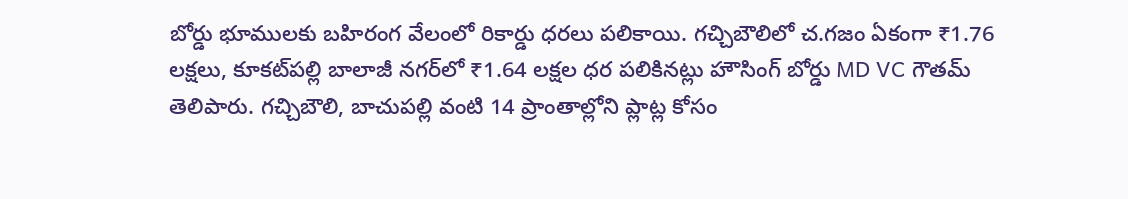బోర్డు భూములకు బహిరంగ వేలంలో రికార్డు ధరలు పలికాయి. గచ్చిబౌలిలో చ.గజం ఏకంగా ₹1.76 లక్షలు, కూకట్‌పల్లి బాలాజీ నగర్‌లో ₹1.64 లక్షల ధర పలికినట్లు హౌసింగ్ బోర్డు MD VC గౌతమ్ తెలిపారు. గచ్చిబౌలి, బాచుపల్లి వంటి 14 ప్రాంతాల్లోని ప్లాట్ల కోసం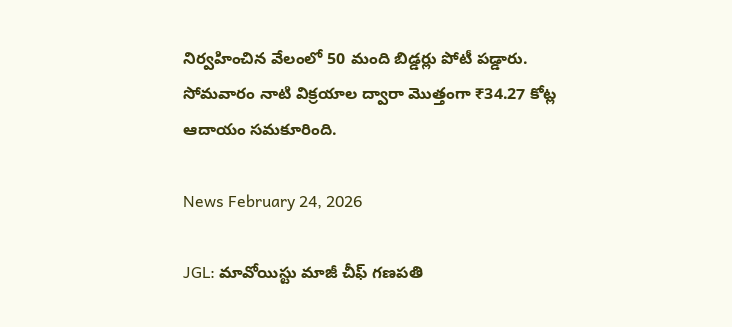నిర్వహించిన వేలంలో 50 మంది బిడ్డర్లు పోటీ పడ్డారు. సోమవారం నాటి విక్రయాల ద్వారా మొత్తంగా ₹34.27 కోట్ల ఆదాయం సమకూరింది.

News February 24, 2026

JGL: మావోయిస్టు మాజీ చీఫ్ గణపతి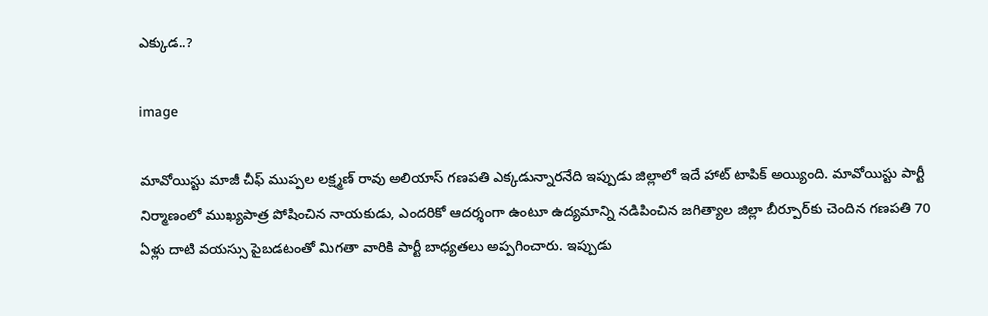ఎక్కుడ..?

image

మావోయిస్టు మాజీ చీఫ్ ముప్పల లక్ష్మణ్ రావు అలియాస్ గణపతి ఎక్కడున్నారనేది ఇప్పుడు జిల్లాలో ఇదే హాట్ టాపిక్ అయ్యింది. మావోయిస్టు పార్టీ నిర్మాణంలో ముఖ్యపాత్ర పోషించిన నాయకుడు, ఎందరికో ఆదర్శంగా ఉంటూ ఉద్యమాన్ని నడిపించిన జగిత్యాల జిల్లా బీర్పూర్‌కు చెందిన గణపతి 70 ఏళ్లు దాటి వయస్సు పైబడటంతో మిగతా వారికి పార్టీ బాధ్యతలు అప్పగించారు. ఇప్పుడు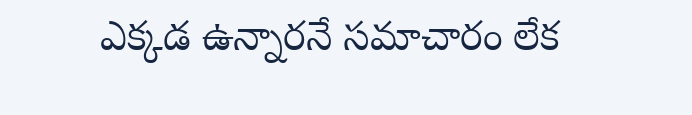ఎక్కడ ఉన్నారనే సమాచారం లేక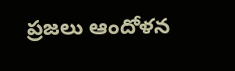ప్రజలు ఆందోళన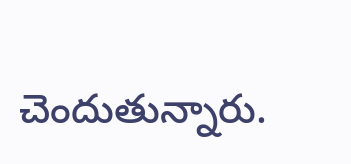చెందుతున్నారు.